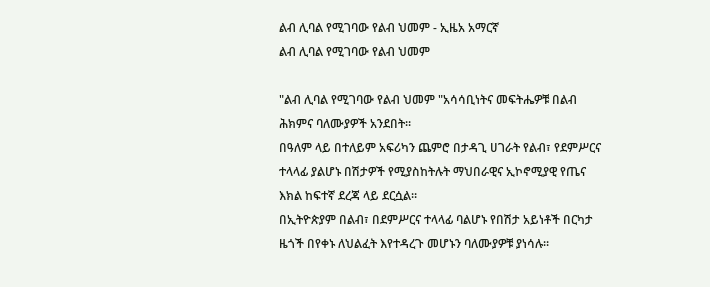ልብ ሊባል የሚገባው የልብ ህመም - ኢዜአ አማርኛ
ልብ ሊባል የሚገባው የልብ ህመም

"ልብ ሊባል የሚገባው የልብ ህመም "አሳሳቢነትና መፍትሔዎቹ በልብ ሕክምና ባለሙያዎች አንደበት።
በዓለም ላይ በተለይም አፍሪካን ጨምሮ በታዳጊ ሀገራት የልብ፣ የደምሥርና ተላላፊ ያልሆኑ በሽታዎች የሚያስከትሉት ማህበራዊና ኢኮኖሚያዊ የጤና እክል ከፍተኛ ደረጃ ላይ ደርሷል።
በኢትዮጵያም በልብ፣ በደምሥርና ተላላፊ ባልሆኑ የበሽታ አይነቶች በርካታ ዜጎች በየቀኑ ለህልፈት እየተዳረጉ መሆኑን ባለሙያዎቹ ያነሳሉ።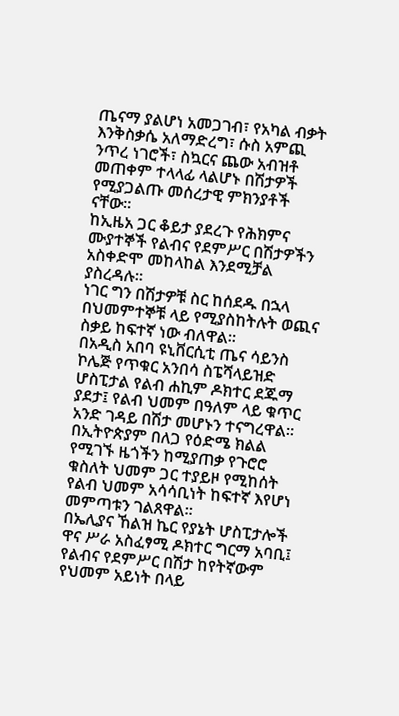ጤናማ ያልሆነ አመጋገብ፣ የአካል ብቃት እንቅስቃሴ አለማድረግ፣ ሱስ አምጪ ንጥረ ነገሮች፣ ስኳርና ጨው አብዝቶ መጠቀም ተላላፊ ላልሆኑ በሽታዎች የሚያጋልጡ መሰረታዊ ምክንያቶች ናቸው።
ከኢዜአ ጋር ቆይታ ያደረጉ የሕክምና ሙያተኞች የልብና የደምሥር በሽታዎችን አስቀድሞ መከላከል እንደሚቻል ያስረዳሉ፡፡
ነገር ግን በሽታዎቹ ስር ከሰደዱ በኋላ በህመምተኞቹ ላይ የሚያስከትሉት ወጪና ስቃይ ከፍተኛ ነው ብለዋል።
በአዲስ አበባ ዩኒቨርሲቲ ጤና ሳይንስ ኮሌጅ የጥቁር አንበሳ ስፔሻላይዝድ ሆስፒታል የልብ ሐኪም ዶክተር ደጁማ ያደታ፤ የልብ ህመም በዓለም ላይ ቁጥር አንድ ገዳይ በሽታ መሆኑን ተናግረዋል።
በኢትዮጵያም በለጋ የዕድሜ ክልል የሚገኙ ዜጎችን ከሚያጠቃ የጉሮሮ ቁስለት ህመም ጋር ተያይዞ የሚከሰት የልብ ህመም አሳሳቢነት ከፍተኛ እየሆነ መምጣቱን ገልጸዋል።
በኤሊያና ኸልዝ ኬር የያኔት ሆስፒታሎች ዋና ሥራ አስፈፃሚ ዶክተር ግርማ አባቢ፤ የልብና የደምሥር በሽታ ከየትኛውም የህመም አይነት በላይ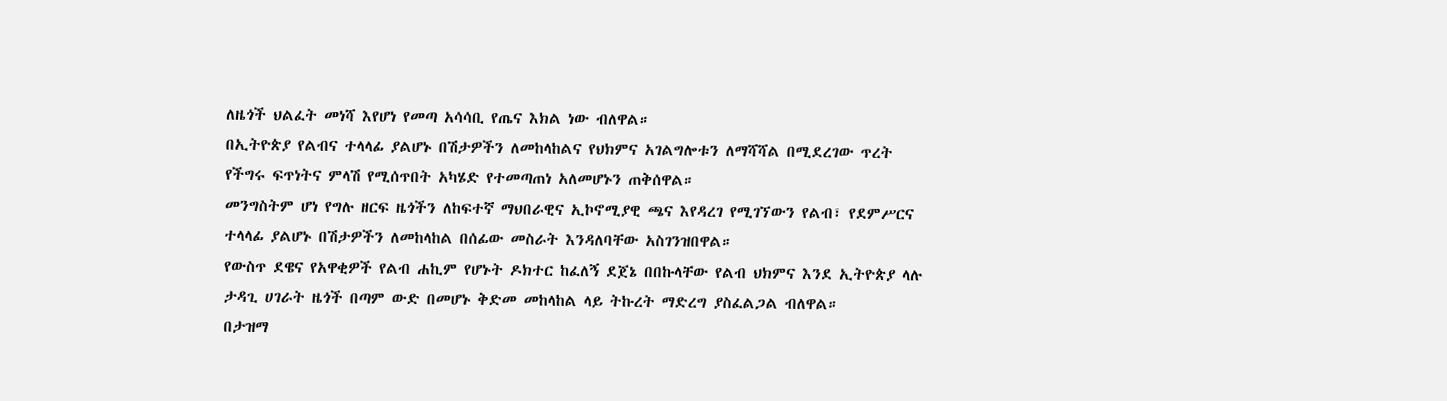ለዜጎች ህልፈት መነሻ እየሆነ የመጣ አሳሳቢ የጤና እክል ነው ብለዋል።
በኢትዮጵያ የልብና ተላላፊ ያልሆኑ በሽታዎችን ለመከላከልና የህክምና አገልግሎቱን ለማሻሻል በሚደረገው ጥረት የችግሩ ፍጥነትና ምላሽ የሚሰጥበት አካሄድ የተመጣጠነ አለመሆኑን ጠቅሰዋል።
መንግስትም ሆነ የግሉ ዘርፍ ዜጎችን ለከፍተኛ ማህበራዊና ኢኮኖሚያዊ ጫና እየዳረገ የሚገኘውን የልብ፣ የደምሥርና ተላላፊ ያልሆኑ በሽታዎችን ለመከላከል በሰፊው መስራት እንዳለባቸው አስገንዝበዋል።
የውስጥ ደዌና የአዋቂዎች የልብ ሐኪም የሆኑት ዶክተር ከፈለኝ ደጀኔ በበኩላቸው የልብ ህክምና እንደ ኢትዮጵያ ላሉ ታዳጊ ሀገራት ዜጎች በጣም ውድ በመሆኑ ቅድመ መከላከል ላይ ትኩረት ማድረግ ያስፈልጋል ብለዋል።
በታዝማ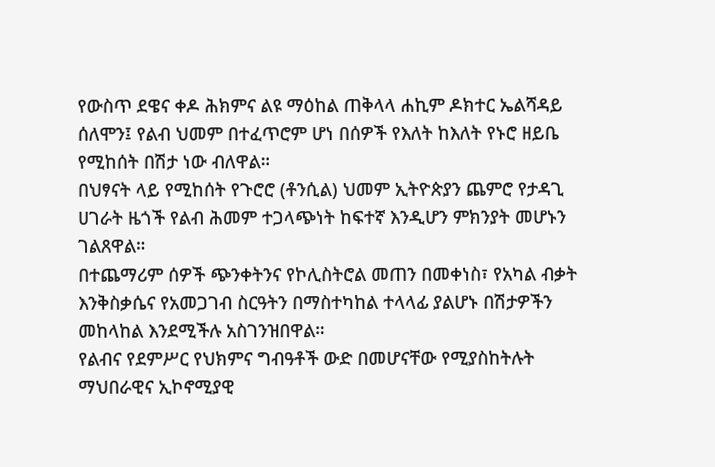የውስጥ ደዌና ቀዶ ሕክምና ልዩ ማዕከል ጠቅላላ ሐኪም ዶክተር ኤልሻዳይ ሰለሞን፤ የልብ ህመም በተፈጥሮም ሆነ በሰዎች የእለት ከእለት የኑሮ ዘይቤ የሚከሰት በሽታ ነው ብለዋል።
በህፃናት ላይ የሚከሰት የጉሮሮ (ቶንሲል) ህመም ኢትዮጵያን ጨምሮ የታዳጊ ሀገራት ዜጎች የልብ ሕመም ተጋላጭነት ከፍተኛ እንዲሆን ምክንያት መሆኑን ገልጸዋል።
በተጨማሪም ሰዎች ጭንቀትንና የኮሊስትሮል መጠን በመቀነስ፣ የአካል ብቃት እንቅስቃሴና የአመጋገብ ስርዓትን በማስተካከል ተላላፊ ያልሆኑ በሽታዎችን መከላከል እንደሚችሉ አስገንዝበዋል።
የልብና የደምሥር የህክምና ግብዓቶች ውድ በመሆናቸው የሚያስከትሉት ማህበራዊና ኢኮኖሚያዊ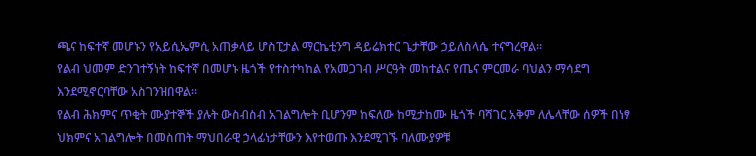ጫና ከፍተኛ መሆኑን የአይሲኤምሲ አጠቃላይ ሆስፒታል ማርኬቲንግ ዳይሬክተር ጌታቸው ኃይለስላሴ ተናግረዋል።
የልብ ህመም ድንገተኝነት ከፍተኛ በመሆኑ ዜጎች የተስተካከል የአመጋገብ ሥርዓት መከተልና የጤና ምርመራ ባህልን ማሳደግ እንደሚኖርባቸው አስገንዝበዋል።
የልብ ሕክምና ጥቂት ሙያተኞች ያሉት ውስብስብ አገልግሎት ቢሆንም ከፍለው ከሚታከሙ ዜጎች ባሻገር አቅም ለሌላቸው ሰዎች በነፃ ህክምና አገልግሎት በመስጠት ማህበራዊ ኃላፊነታቸውን እየተወጡ እንደሚገኙ ባለሙያዎቹ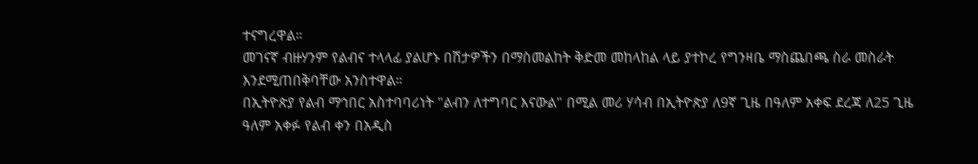ተናግረዋል።
መገናኛ ብዙሃንም የልብና ተላላፊ ያልሆኑ በሽታዎችን በማስመልከት ቅድመ መከላከል ላይ ያተኮረ የግንዛቤ ማስጨበጫ ስራ መስራት እንደሚጠበቅባቸው አንስተዋል።
በኢትዮጵያ የልብ ማኅበር አስተባባሪነት "ልብን ለተግባር እናውል" በሚል መሪ ሃሳብ በኢትዮጵያ ለ9ኛ ጊዜ በዓለም አቀፍ ደረጃ ለ25 ጊዜ ዓለም አቀፉ የልብ ቀን በአዲስ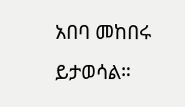አበባ መከበሩ ይታወሳል።